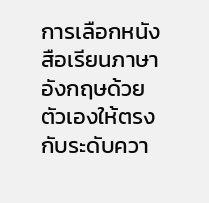การเลือกหนังสือเรียนภาษาอังกฤษด้วยตัวเองให้ตรงกับระดับควา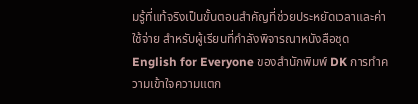มรู้ที่แท้จริงเป็นขั้นตอนสำคัญที่ช่วยประหยัดเวลาและค่าใช้จ่าย สำหรับผู้เรียนที่กำลังพิจารณาหนังสือชุด English for Everyone ของสำนักพิมพ์ DK การทำความเข้าใจความแตก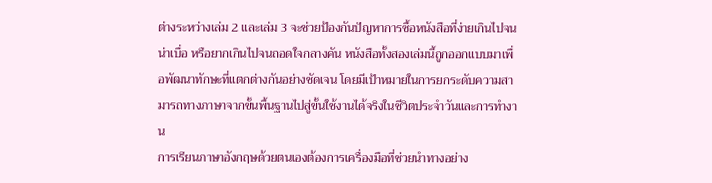ต่างระหว่างเล่ม 2 และเล่ม 3 จะช่วยป้องกันปัญหาการซื้อหนังสือที่ง่ายเกินไปจนน่าเบื่อ หรือยากเกินไปจนถอดใจกลางคัน หนังสือทั้งสองเล่มนี้ถูกออกแบบมาเพื่อพัฒนาทักษะที่แตกต่างกันอย่างชัดเจน โดยมีเป้าหมายในการยกระดับความสามารถทางภาษาจากขั้นพื้นฐานไปสู่ขั้นใช้งานได้จริงในชีวิตประจำวันและการทำงาน
การเรียนภาษาอังกฤษด้วยตนเองต้องการเครื่องมือที่ช่วยนำทางอย่าง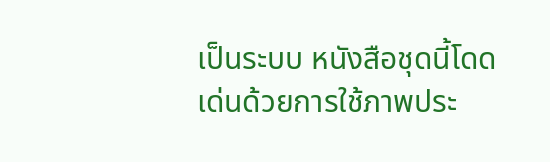เป็นระบบ หนังสือชุดนี้โดดเด่นด้วยการใช้ภาพประ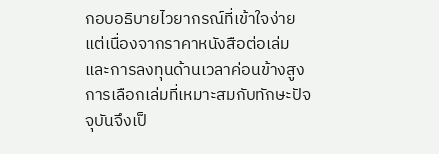กอบอธิบายไวยากรณ์ที่เข้าใจง่าย แต่เนื่องจากราคาหนังสือต่อเล่มและการลงทุนด้านเวลาค่อนข้างสูง การเลือกเล่มที่เหมาะสมกับทักษะปัจจุบันจึงเป็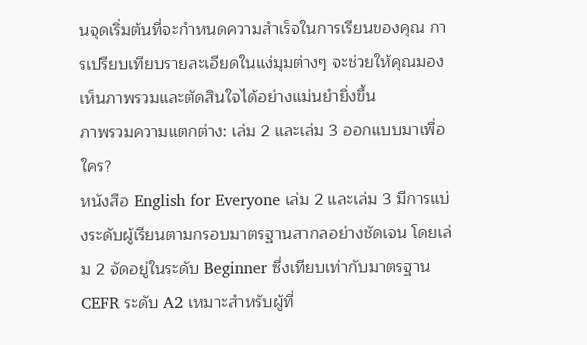นจุดเริ่มต้นที่จะกำหนดความสำเร็จในการเรียนของคุณ การเปรียบเทียบรายละเอียดในแง่มุมต่างๆ จะช่วยให้คุณมองเห็นภาพรวมและตัดสินใจได้อย่างแม่นยำยิ่งขึ้น
ภาพรวมความแตกต่าง: เล่ม 2 และเล่ม 3 ออกแบบมาเพื่อใคร?
หนังสือ English for Everyone เล่ม 2 และเล่ม 3 มีการแบ่งระดับผู้เรียนตามกรอบมาตรฐานสากลอย่างชัดเจน โดยเล่ม 2 จัดอยู่ในระดับ Beginner ซึ่งเทียบเท่ากับมาตรฐาน CEFR ระดับ A2 เหมาะสำหรับผู้ที่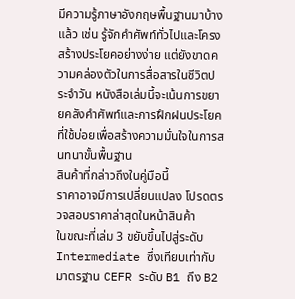มีความรู้ภาษาอังกฤษพื้นฐานมาบ้างแล้ว เช่น รู้จักคำศัพท์ทั่วไปและโครงสร้างประโยคอย่างง่าย แต่ยังขาดความคล่องตัวในการสื่อสารในชีวิตประจำวัน หนังสือเล่มนี้จะเน้นการขยายคลังคำศัพท์และการฝึกฝนประโยคที่ใช้บ่อยเพื่อสร้างความมั่นใจในการสนทนาขั้นพื้นฐาน
สินค้าที่กล่าวถึงในคู่มือนี้
ราคาอาจมีการเปลี่ยนแปลง โปรดตรวจสอบราคาล่าสุดในหน้าสินค้า
ในขณะที่เล่ม 3 ขยับขึ้นไปสู่ระดับ Intermediate ซึ่งเทียบเท่ากับมาตรฐาน CEFR ระดับ B1 ถึง B2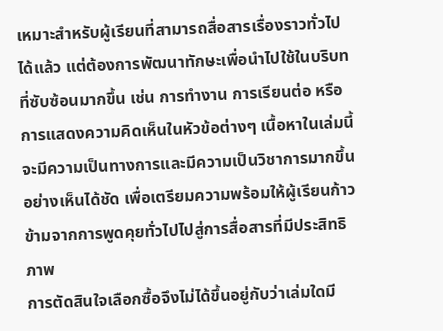เหมาะสำหรับผู้เรียนที่สามารถสื่อสารเรื่องราวทั่วไปได้แล้ว แต่ต้องการพัฒนาทักษะเพื่อนำไปใช้ในบริบทที่ซับซ้อนมากขึ้น เช่น การทำงาน การเรียนต่อ หรือการแสดงความคิดเห็นในหัวข้อต่างๆ เนื้อหาในเล่มนี้จะมีความเป็นทางการและมีความเป็นวิชาการมากขึ้นอย่างเห็นได้ชัด เพื่อเตรียมความพร้อมให้ผู้เรียนก้าวข้ามจากการพูดคุยทั่วไปไปสู่การสื่อสารที่มีประสิทธิภาพ
การตัดสินใจเลือกซื้อจึงไม่ได้ขึ้นอยู่กับว่าเล่มใดมี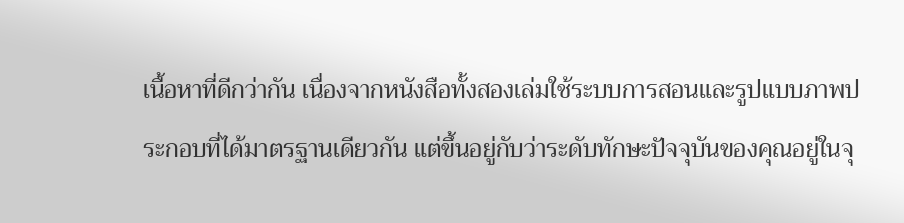เนื้อหาที่ดีกว่ากัน เนื่องจากหนังสือทั้งสองเล่มใช้ระบบการสอนและรูปแบบภาพประกอบที่ได้มาตรฐานเดียวกัน แต่ขึ้นอยู่กับว่าระดับทักษะปัจจุบันของคุณอยู่ในจุ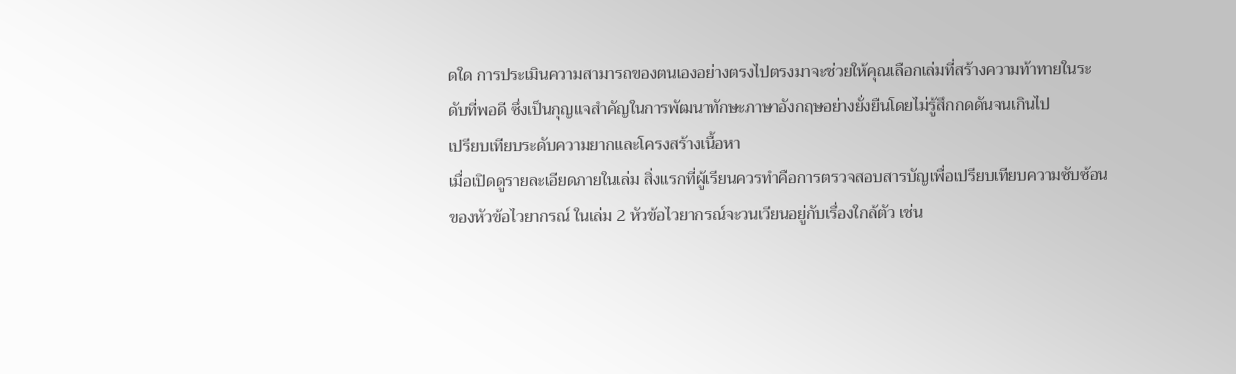ดใด การประเมินความสามารถของตนเองอย่างตรงไปตรงมาจะช่วยให้คุณเลือกเล่มที่สร้างความท้าทายในระดับที่พอดี ซึ่งเป็นกุญแจสำคัญในการพัฒนาทักษะภาษาอังกฤษอย่างยั่งยืนโดยไม่รู้สึกกดดันจนเกินไป
เปรียบเทียบระดับความยากและโครงสร้างเนื้อหา
เมื่อเปิดดูรายละเอียดภายในเล่ม สิ่งแรกที่ผู้เรียนควรทำคือการตรวจสอบสารบัญเพื่อเปรียบเทียบความซับซ้อนของหัวข้อไวยากรณ์ ในเล่ม 2 หัวข้อไวยากรณ์จะวนเวียนอยู่กับเรื่องใกล้ตัว เช่น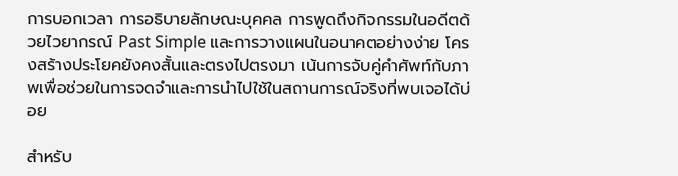การบอกเวลา การอธิบายลักษณะบุคคล การพูดถึงกิจกรรมในอดีตด้วยไวยากรณ์ Past Simple และการวางแผนในอนาคตอย่างง่าย โครงสร้างประโยคยังคงสั้นและตรงไปตรงมา เน้นการจับคู่คำศัพท์กับภาพเพื่อช่วยในการจดจำและการนำไปใช้ในสถานการณ์จริงที่พบเจอได้บ่อย

สำหรับ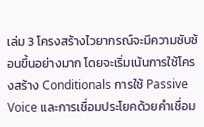เล่ม 3 โครงสร้างไวยากรณ์จะมีความซับซ้อนขึ้นอย่างมาก โดยจะเริ่มเน้นการใช้โครงสร้าง Conditionals การใช้ Passive Voice และการเชื่อมประโยคด้วยคำเชื่อม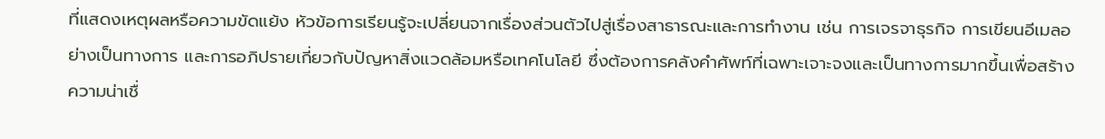ที่แสดงเหตุผลหรือความขัดแย้ง หัวข้อการเรียนรู้จะเปลี่ยนจากเรื่องส่วนตัวไปสู่เรื่องสาธารณะและการทำงาน เช่น การเจรจาธุรกิจ การเขียนอีเมลอย่างเป็นทางการ และการอภิปรายเกี่ยวกับปัญหาสิ่งแวดล้อมหรือเทคโนโลยี ซึ่งต้องการคลังคำศัพท์ที่เฉพาะเจาะจงและเป็นทางการมากขึ้นเพื่อสร้างความน่าเชื่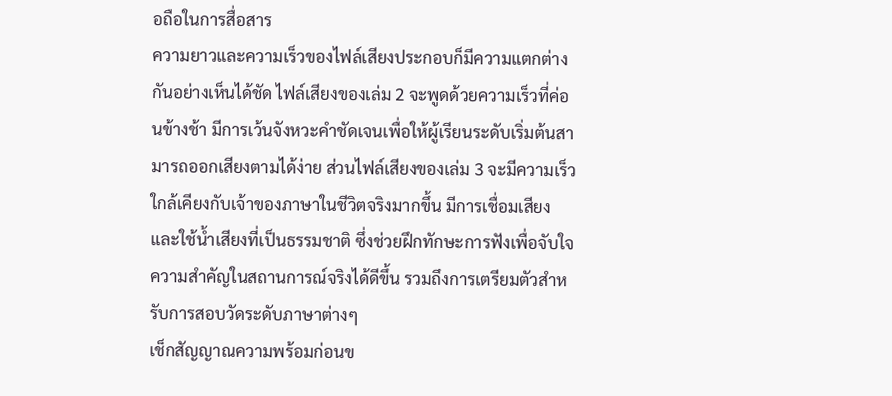อถือในการสื่อสาร
ความยาวและความเร็วของไฟล์เสียงประกอบก็มีความแตกต่างกันอย่างเห็นได้ชัด ไฟล์เสียงของเล่ม 2 จะพูดด้วยความเร็วที่ค่อนข้างช้า มีการเว้นจังหวะคำชัดเจนเพื่อให้ผู้เรียนระดับเริ่มต้นสามารถออกเสียงตามได้ง่าย ส่วนไฟล์เสียงของเล่ม 3 จะมีความเร็วใกล้เคียงกับเจ้าของภาษาในชีวิตจริงมากขึ้น มีการเชื่อมเสียงและใช้น้ำเสียงที่เป็นธรรมชาติ ซึ่งช่วยฝึกทักษะการฟังเพื่อจับใจความสำคัญในสถานการณ์จริงได้ดีขึ้น รวมถึงการเตรียมตัวสำหรับการสอบวัดระดับภาษาต่างๆ
เช็กสัญญาณความพร้อมก่อนข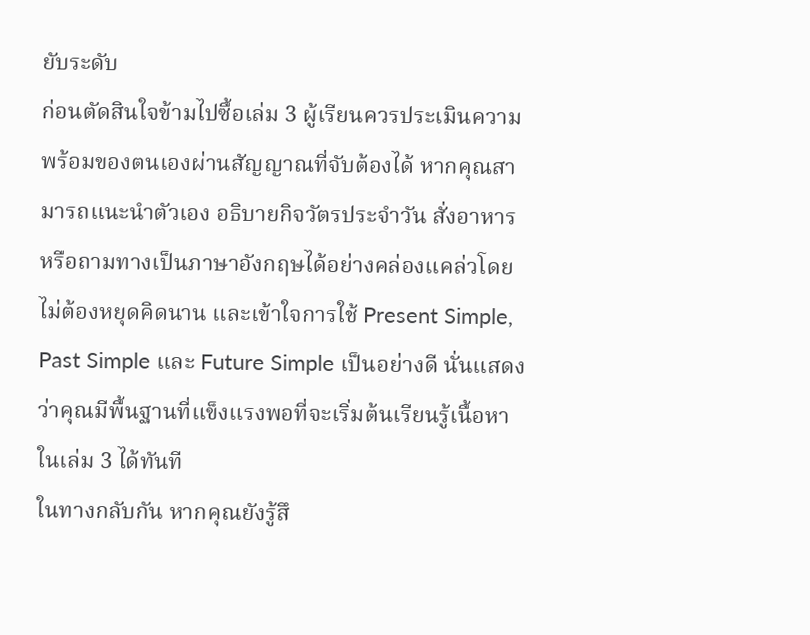ยับระดับ
ก่อนตัดสินใจข้ามไปซื้อเล่ม 3 ผู้เรียนควรประเมินความพร้อมของตนเองผ่านสัญญาณที่จับต้องได้ หากคุณสามารถแนะนำตัวเอง อธิบายกิจวัตรประจำวัน สั่งอาหาร หรือถามทางเป็นภาษาอังกฤษได้อย่างคล่องแคล่วโดยไม่ต้องหยุดคิดนาน และเข้าใจการใช้ Present Simple, Past Simple และ Future Simple เป็นอย่างดี นั่นแสดงว่าคุณมีพื้นฐานที่แข็งแรงพอที่จะเริ่มต้นเรียนรู้เนื้อหาในเล่ม 3 ได้ทันที
ในทางกลับกัน หากคุณยังรู้สึ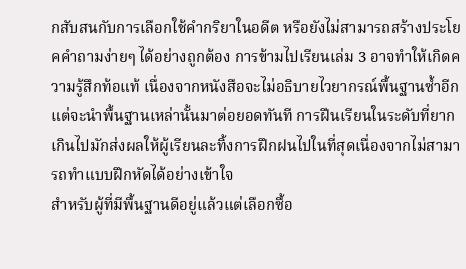กสับสนกับการเลือกใช้คำกริยาในอดีต หรือยังไม่สามารถสร้างประโยคคำถามง่ายๆ ได้อย่างถูกต้อง การข้ามไปเรียนเล่ม 3 อาจทำให้เกิดความรู้สึกท้อแท้ เนื่องจากหนังสือจะไม่อธิบายไวยากรณ์พื้นฐานซ้ำอีก แต่จะนำพื้นฐานเหล่านั้นมาต่อยอดทันที การฝืนเรียนในระดับที่ยากเกินไปมักส่งผลให้ผู้เรียนละทิ้งการฝึกฝนไปในที่สุดเนื่องจากไม่สามารถทำแบบฝึกหัดได้อย่างเข้าใจ
สำหรับผู้ที่มีพื้นฐานดีอยู่แล้วแต่เลือกซื้อ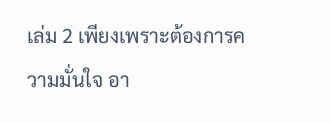เล่ม 2 เพียงเพราะต้องการความมั่นใจ อา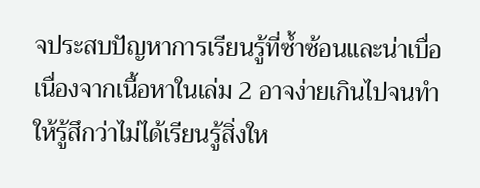จประสบปัญหาการเรียนรู้ที่ซ้ำซ้อนและน่าเบื่อ เนื่องจากเนื้อหาในเล่ม 2 อาจง่ายเกินไปจนทำให้รู้สึกว่าไม่ได้เรียนรู้สิ่งให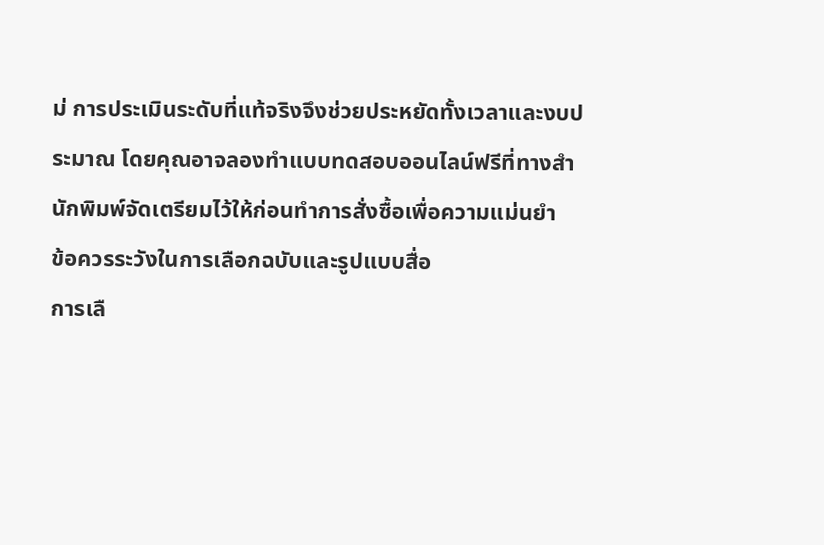ม่ การประเมินระดับที่แท้จริงจึงช่วยประหยัดทั้งเวลาและงบประมาณ โดยคุณอาจลองทำแบบทดสอบออนไลน์ฟรีที่ทางสำนักพิมพ์จัดเตรียมไว้ให้ก่อนทำการสั่งซื้อเพื่อความแม่นยำ
ข้อควรระวังในการเลือกฉบับและรูปแบบสื่อ
การเลื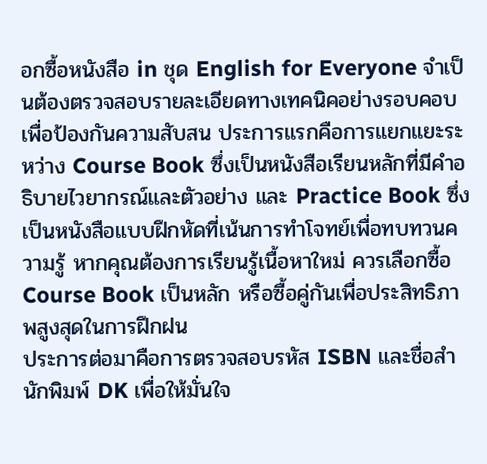อกซื้อหนังสือ in ชุด English for Everyone จำเป็นต้องตรวจสอบรายละเอียดทางเทคนิคอย่างรอบคอบเพื่อป้องกันความสับสน ประการแรกคือการแยกแยะระหว่าง Course Book ซึ่งเป็นหนังสือเรียนหลักที่มีคำอธิบายไวยากรณ์และตัวอย่าง และ Practice Book ซึ่งเป็นหนังสือแบบฝึกหัดที่เน้นการทำโจทย์เพื่อทบทวนความรู้ หากคุณต้องการเรียนรู้เนื้อหาใหม่ ควรเลือกซื้อ Course Book เป็นหลัก หรือซื้อคู่กันเพื่อประสิทธิภาพสูงสุดในการฝึกฝน
ประการต่อมาคือการตรวจสอบรหัส ISBN และชื่อสำนักพิมพ์ DK เพื่อให้มั่นใจ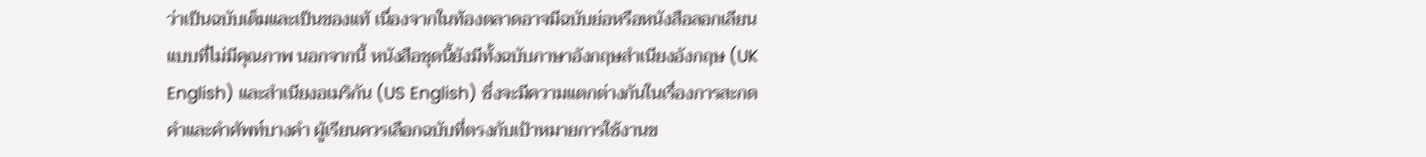ว่าเป็นฉบับเต็มและเป็นของแท้ เนื่องจากในท้องตลาดอาจมีฉบับย่อหรือหนังสือลอกเลียนแบบที่ไม่มีคุณภาพ นอกจากนี้ หนังสือชุดนี้ยังมีทั้งฉบับภาษาอังกฤษสำเนียงอังกฤษ (UK English) และสำเนียงอเมริกัน (US English) ซึ่งจะมีความแตกต่างกันในเรื่องการสะกดคำและคำศัพท์บางคำ ผู้เรียนควรเลือกฉบับที่ตรงกับเป้าหมายการใช้งานข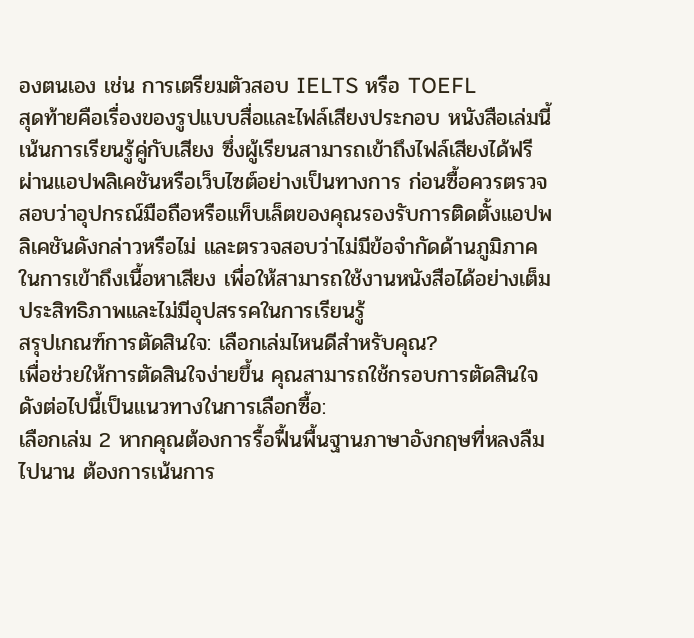องตนเอง เช่น การเตรียมตัวสอบ IELTS หรือ TOEFL
สุดท้ายคือเรื่องของรูปแบบสื่อและไฟล์เสียงประกอบ หนังสือเล่มนี้เน้นการเรียนรู้คู่กับเสียง ซึ่งผู้เรียนสามารถเข้าถึงไฟล์เสียงได้ฟรีผ่านแอปพลิเคชันหรือเว็บไซต์อย่างเป็นทางการ ก่อนซื้อควรตรวจสอบว่าอุปกรณ์มือถือหรือแท็บเล็ตของคุณรองรับการติดตั้งแอปพลิเคชันดังกล่าวหรือไม่ และตรวจสอบว่าไม่มีข้อจำกัดด้านภูมิภาคในการเข้าถึงเนื้อหาเสียง เพื่อให้สามารถใช้งานหนังสือได้อย่างเต็มประสิทธิภาพและไม่มีอุปสรรคในการเรียนรู้
สรุปเกณฑ์การตัดสินใจ: เลือกเล่มไหนดีสำหรับคุณ?
เพื่อช่วยให้การตัดสินใจง่ายขึ้น คุณสามารถใช้กรอบการตัดสินใจดังต่อไปนี้เป็นแนวทางในการเลือกซื้อ:
เลือกเล่ม 2 หากคุณต้องการรื้อฟื้นพื้นฐานภาษาอังกฤษที่หลงลืมไปนาน ต้องการเน้นการ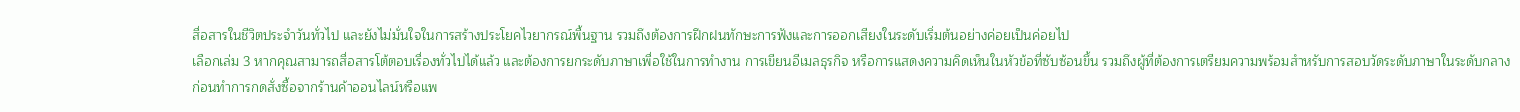สื่อสารในชีวิตประจำวันทั่วไป และยังไม่มั่นใจในการสร้างประโยคไวยากรณ์พื้นฐาน รวมถึงต้องการฝึกฝนทักษะการฟังและการออกเสียงในระดับเริ่มต้นอย่างค่อยเป็นค่อยไป
เลือกเล่ม 3 หากคุณสามารถสื่อสารโต้ตอบเรื่องทั่วไปได้แล้ว และต้องการยกระดับภาษาเพื่อใช้ในการทำงาน การเขียนอีเมลธุรกิจ หรือการแสดงความคิดเห็นในหัวข้อที่ซับซ้อนขึ้น รวมถึงผู้ที่ต้องการเตรียมความพร้อมสำหรับการสอบวัดระดับภาษาในระดับกลาง
ก่อนทำการกดสั่งซื้อจากร้านค้าออนไลน์หรือแพ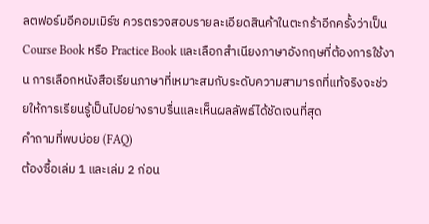ลตฟอร์มอีคอมเมิร์ซ ควรตรวจสอบรายละเอียดสินค้าในตะกร้าอีกครั้งว่าเป็น Course Book หรือ Practice Book และเลือกสำเนียงภาษาอังกฤษที่ต้องการใช้งาน การเลือกหนังสือเรียนภาษาที่เหมาะสมกับระดับความสามารถที่แท้จริงจะช่วยให้การเรียนรู้เป็นไปอย่างราบรื่นและเห็นผลลัพธ์ได้ชัดเจนที่สุด
คำถามที่พบบ่อย (FAQ)
ต้องซื้อเล่ม 1 และเล่ม 2 ก่อน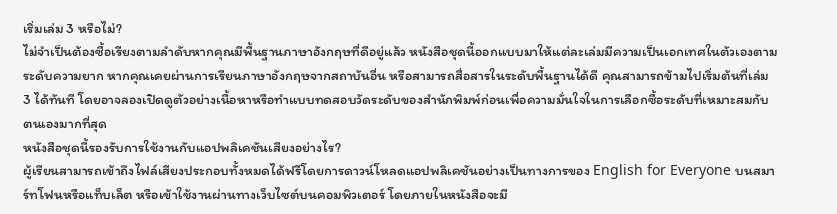เริ่มเล่ม 3 หรือไม่?
ไม่จำเป็นต้องซื้อเรียงตามลำดับหากคุณมีพื้นฐานภาษาอังกฤษที่ดีอยู่แล้ว หนังสือชุดนี้ออกแบบมาให้แต่ละเล่มมีความเป็นเอกเทศในตัวเองตามระดับความยาก หากคุณเคยผ่านการเรียนภาษาอังกฤษจากสถาบันอื่น หรือสามารถสื่อสารในระดับพื้นฐานได้ดี คุณสามารถข้ามไปเริ่มต้นที่เล่ม 3 ได้ทันที โดยอาจลองเปิดดูตัวอย่างเนื้อหาหรือทำแบบทดสอบวัดระดับของสำนักพิมพ์ก่อนเพื่อความมั่นใจในการเลือกซื้อระดับที่เหมาะสมกับตนเองมากที่สุด
หนังสือชุดนี้รองรับการใช้งานกับแอปพลิเคชันเสียงอย่างไร?
ผู้เรียนสามารถเข้าถึงไฟล์เสียงประกอบทั้งหมดได้ฟรีโดยการดาวน์โหลดแอปพลิเคชันอย่างเป็นทางการของ English for Everyone บนสมาร์ทโฟนหรือแท็บเล็ต หรือเข้าใช้งานผ่านทางเว็บไซต์บนคอมพิวเตอร์ โดยภายในหนังสือจะมี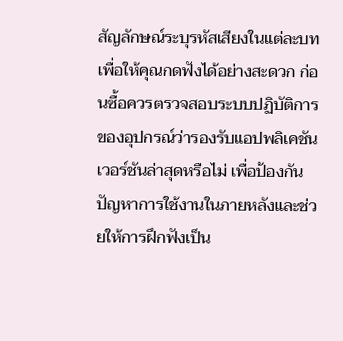สัญลักษณ์ระบุรหัสเสียงในแต่ละบทเพื่อให้คุณกดฟังได้อย่างสะดวก ก่อนซื้อควรตรวจสอบระบบปฏิบัติการของอุปกรณ์ว่ารองรับแอปพลิเคชันเวอร์ชันล่าสุดหรือไม่ เพื่อป้องกันปัญหาการใช้งานในภายหลังและช่วยให้การฝึกฟังเป็น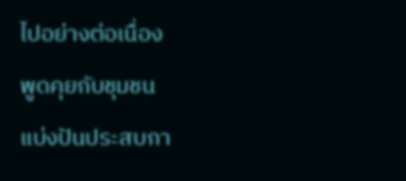ไปอย่างต่อเนื่อง
พูดคุยกับชุมชน
แบ่งปันประสบกา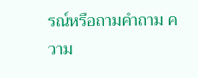รณ์หรือถามคำถาม ความ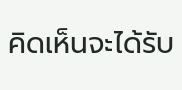คิดเห็นจะได้รับ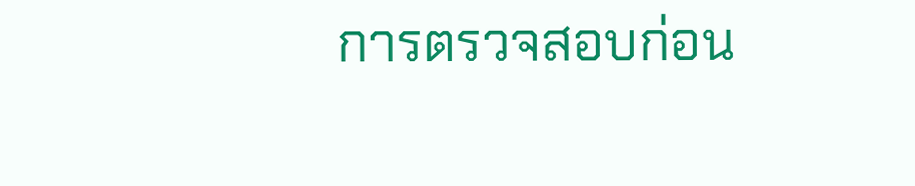การตรวจสอบก่อน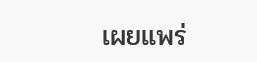เผยแพร่